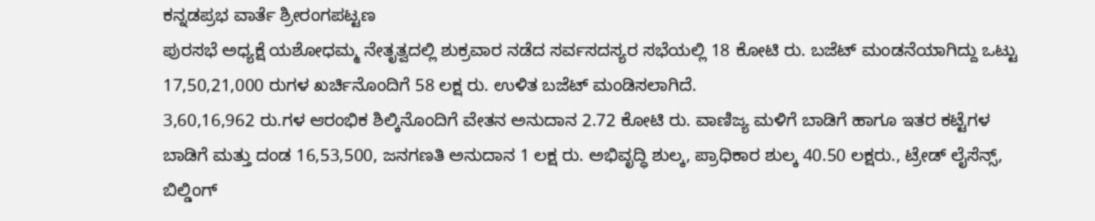ಕನ್ನಡಪ್ರಭ ವಾರ್ತೆ ಶ್ರೀರಂಗಪಟ್ಟಣ
ಪುರಸಭೆ ಅಧ್ಯಕ್ಷೆ ಯಶೋಧಮ್ಮ ನೇತೃತ್ವದಲ್ಲಿ ಶುಕ್ರವಾರ ನಡೆದ ಸರ್ವಸದಸ್ಯರ ಸಭೆಯಲ್ಲಿ 18 ಕೋಟಿ ರು. ಬಜೆಟ್ ಮಂಡನೆಯಾಗಿದ್ದು ಒಟ್ಟು 17,50,21,000 ರುಗಳ ಖರ್ಚಿನೊಂದಿಗೆ 58 ಲಕ್ಷ ರು. ಉಳಿತ ಬಜೆಟ್ ಮಂಡಿಸಲಾಗಿದೆ.
3,60,16,962 ರು.ಗಳ ಆರಂಭಿಕ ಶಿಲ್ಕಿನೊಂದಿಗೆ ವೇತನ ಅನುದಾನ 2.72 ಕೋಟಿ ರು. ವಾಣಿಜ್ಯ ಮಳಿಗೆ ಬಾಡಿಗೆ ಹಾಗೂ ಇತರ ಕಟ್ಟೆಗಳ ಬಾಡಿಗೆ ಮತ್ತು ದಂಡ 16,53,500, ಜನಗಣತಿ ಅನುದಾನ 1 ಲಕ್ಷ ರು. ಅಭಿವೃದ್ಧಿ ಶುಲ್ಕ, ಪ್ರಾಧಿಕಾರ ಶುಲ್ಕ 40.50 ಲಕ್ಷರು., ಟ್ರೇಡ್ ಲೈಸೆನ್ಸ್, ಬಿಲ್ಡಿಂಗ್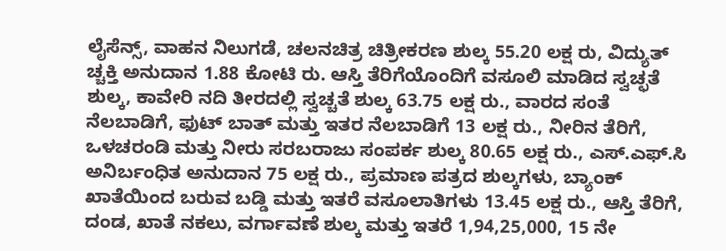ಲೈಸೆನ್ಸ್, ವಾಹನ ನಿಲುಗಡೆ, ಚಲನಚಿತ್ರ ಚಿತ್ರೀಕರಣ ಶುಲ್ಕ 55.20 ಲಕ್ಷ ರು, ವಿದ್ಯುತ್ ಚ್ಚಕ್ತಿ ಅನುದಾನ 1.88 ಕೋಟಿ ರು. ಆಸ್ತಿ ತೆರಿಗೆಯೊಂದಿಗೆ ವಸೂಲಿ ಮಾಡಿದ ಸ್ವಚ್ಛತೆ ಶುಲ್ಕ, ಕಾವೇರಿ ನದಿ ತೀರದಲ್ಲಿ ಸ್ವಚ್ಚತೆ ಶುಲ್ಕ 63.75 ಲಕ್ಷ ರು., ವಾರದ ಸಂತೆ ನೆಲಬಾಡಿಗೆ, ಫುಟ್ ಬಾತ್ ಮತ್ತು ಇತರ ನೆಲಬಾಡಿಗೆ 13 ಲಕ್ಷ ರು., ನೀರಿನ ತೆರಿಗೆ, ಒಳಚರಂಡಿ ಮತ್ತು ನೀರು ಸರಬರಾಜು ಸಂಪರ್ಕ ಶುಲ್ಕ 80.65 ಲಕ್ಷ ರು., ಎಸ್.ಎಫ್.ಸಿ ಅನಿರ್ಬಂಧಿತ ಅನುದಾನ 75 ಲಕ್ಷ ರು., ಪ್ರಮಾಣ ಪತ್ರದ ಶುಲ್ಕಗಳು, ಬ್ಯಾಂಕ್ ಖಾತೆಯಿಂದ ಬರುವ ಬಡ್ಡಿ ಮತ್ತು ಇತರೆ ವಸೂಲಾತಿಗಳು 13.45 ಲಕ್ಷ ರು., ಆಸ್ತಿ ತೆರಿಗೆ, ದಂಡ, ಖಾತೆ ನಕಲು, ವರ್ಗಾವಣೆ ಶುಲ್ಕ ಮತ್ತು ಇತರೆ 1,94,25,000, 15 ನೇ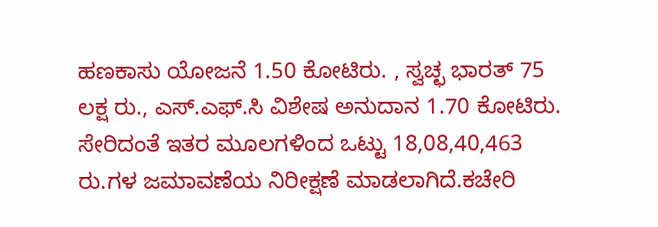ಹಣಕಾಸು ಯೋಜನೆ 1.50 ಕೋಟಿರು. , ಸ್ವಚ್ಛ ಭಾರತ್ 75 ಲಕ್ಷ ರು., ಎಸ್.ಎಫ್.ಸಿ ವಿಶೇಷ ಅನುದಾನ 1.70 ಕೋಟಿರು. ಸೇರಿದಂತೆ ಇತರ ಮೂಲಗಳಿಂದ ಒಟ್ಟು 18,08,40,463 ರು.ಗಳ ಜಮಾವಣೆಯ ನಿರೀಕ್ಷಣೆ ಮಾಡಲಾಗಿದೆ.ಕಚೇರಿ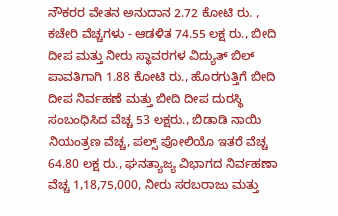ನೌಕರರ ವೇತನ ಅನುದಾನ 2.72 ಕೋಟಿ ರು. , ಕಚೇರಿ ವೆಚ್ಚಗಳು - ಆಡಳಿತ 74.55 ಲಕ್ಷ ರು., ಬೀದಿ ದೀಪ ಮತ್ತು ನೀರು ಸ್ಥಾವರಗಳ ವಿದ್ಯುತ್ ಬಿಲ್ ಪಾವತಿಗಾಗಿ 1.88 ಕೋಟಿ ರು., ಹೊರಗುತ್ತಿಗೆ ಬೀದಿ ದೀಪ ನಿರ್ವಹಣೆ ಮತ್ತು ಬೀದಿ ದೀಪ ದುರಸ್ಥಿ ಸಂಬಂಧಿಸಿದ ವೆಚ್ಚ 53 ಲಕ್ಷರು., ಬಿಡಾಡಿ ನಾಯಿ ನಿಯಂತ್ರಣ ವೆಚ್ಚ, ಪಲ್ಸ್ ಪೋಲಿಯೊ ಇತರೆ ವೆಚ್ಚ 64.80 ಲಕ್ಷ ರು., ಘನತ್ಯಾಜ್ಯ ವಿಭಾಗದ ನಿರ್ವಹಣಾ ವೆಚ್ಚ 1,18,75,000, ನೀರು ಸರಬರಾಜು ಮತ್ತು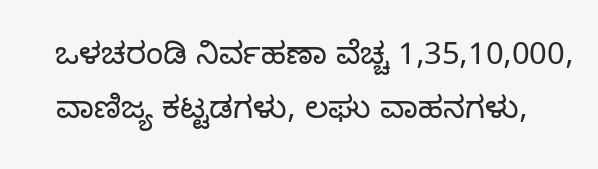ಒಳಚರಂಡಿ ನಿರ್ವಹಣಾ ವೆಚ್ಚ 1,35,10,000, ವಾಣಿಜ್ಯ ಕಟ್ಟಡಗಳು, ಲಘು ವಾಹನಗಳು,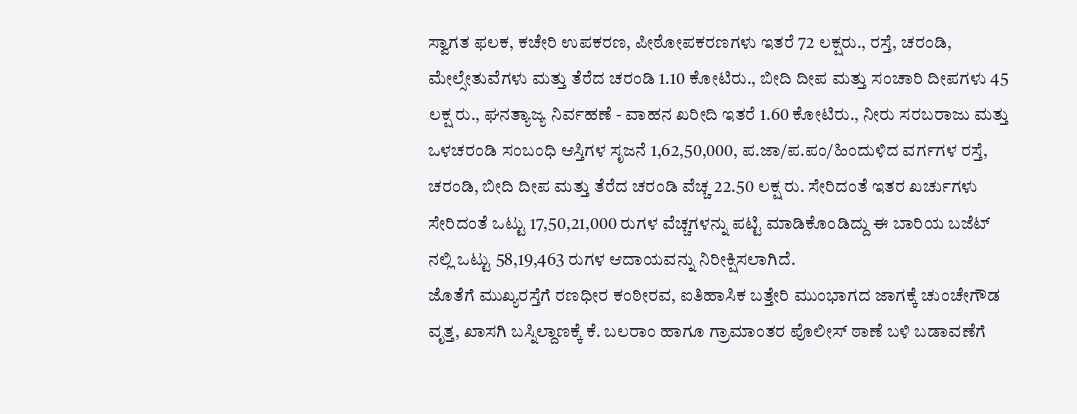ಸ್ವಾಗತ ಫಲಕ, ಕಚೇರಿ ಉಪಕರಣ, ಪೀಠೋಪಕರಣಗಳು ಇತರೆ 72 ಲಕ್ಷರು., ರಸ್ತೆ, ಚರಂಡಿ, ಮೇಲ್ಸೇತುವೆಗಳು ಮತ್ತು ತೆರೆದ ಚರಂಡಿ 1.10 ಕೋಟಿರು., ಬೀದಿ ದೀಪ ಮತ್ತು ಸಂಚಾರಿ ದೀಪಗಳು 45 ಲಕ್ಷ ರು., ಘನತ್ಯಾಜ್ಯ ನಿರ್ವಹಣೆ - ವಾಹನ ಖರೀದಿ ಇತರೆ 1.60 ಕೋಟಿರು., ನೀರು ಸರಬರಾಜು ಮತ್ತು ಒಳಚರಂಡಿ ಸಂಬಂಧಿ ಆಸ್ತಿಗಳ ಸೃಜನೆ 1,62,50,000, ಪ.ಜಾ/ಪ.ಪಂ/ಹಿಂದುಳಿದ ವರ್ಗಗಳ ರಸ್ತೆ, ಚರಂಡಿ, ಬೀದಿ ದೀಪ ಮತ್ತು ತೆರೆದ ಚರಂಡಿ ವೆಚ್ಚ 22.50 ಲಕ್ಷ ರು. ಸೇರಿದಂತೆ ಇತರ ಖರ್ಚುಗಳು ಸೇರಿದಂತೆ ಒಟ್ಟು 17,50,21,000 ರುಗಳ ವೆಚ್ಚಗಳನ್ನು ಪಟ್ಟಿ ಮಾಡಿಕೊಂಡಿದ್ದು ಈ ಬಾರಿಯ ಬಜೆಟ್ ನಲ್ಲಿ ಒಟ್ಟು 58,19,463 ರುಗಳ ಆದಾಯವನ್ನು ನಿರೀಕ್ಷಿಸಲಾಗಿದೆ.
ಜೊತೆಗೆ ಮುಖ್ಯರಸ್ತೆಗೆ ರಣಧೀರ ಕಂಠೀರವ, ಐತಿಹಾಸಿಕ ಬತ್ತೇರಿ ಮುಂಭಾಗದ ಜಾಗಕ್ಕೆ ಚುಂಚೇಗೌಡ ವೃತ್ತ, ಖಾಸಗಿ ಬಸ್ನಿಲ್ದಾಣಕ್ಕೆ ಕೆ. ಬಲರಾಂ ಹಾಗೂ ಗ್ರಾಮಾಂತರ ಪೊಲೀಸ್ ಠಾಣೆ ಬಳಿ ಬಡಾವಣೆಗೆ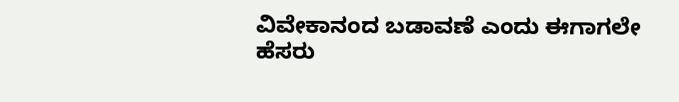ವಿವೇಕಾನಂದ ಬಡಾವಣೆ ಎಂದು ಈಗಾಗಲೇ ಹೆಸರು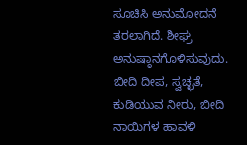ಸೂಚಿಸಿ ಅನುಮೋದನೆ ತರಲಾಗಿದೆ. ಶೀಘ್ರ ಅನುಷ್ಠಾನಗೊಳಿಸುವುದು. ಬೀದಿ ದೀಪ, ಸ್ವಚ್ಛತೆ, ಕುಡಿಯುವ ನೀರು, ಬೀದಿ ನಾಯಿಗಳ ಹಾವಳಿ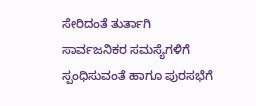ಸೇರಿದಂತೆ ತುರ್ತಾಗಿ ಸಾರ್ವಜನಿಕರ ಸಮಸ್ಯೆಗಳಿಗೆ ಸ್ಪಂಧಿಸುವಂತೆ ಹಾಗೂ ಪುರಸಭೆಗೆ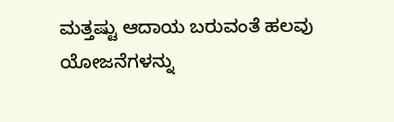ಮತ್ತಷ್ಟು ಆದಾಯ ಬರುವಂತೆ ಹಲವು ಯೋಜನೆಗಳನ್ನು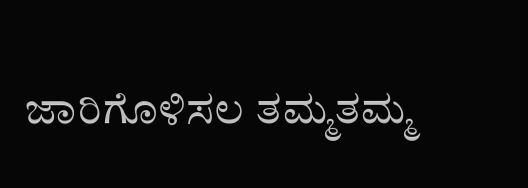ಜಾರಿಗೊಳಿಸಲ ತಮ್ಮತಮ್ಮ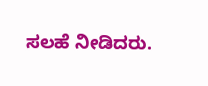ಸಲಹೆ ನೀಡಿದರು.